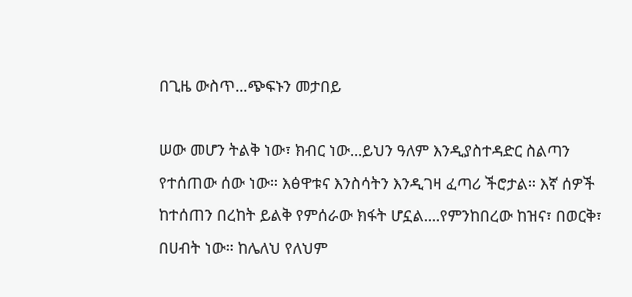በጊዜ ውስጥ...ጭፍኑን መታበይ

ሠው መሆን ትልቅ ነው፣ ክብር ነው...ይህን ዓለም እንዲያስተዳድር ስልጣን የተሰጠው ሰው ነው። እፅዋቱና እንስሳትን እንዲገዛ ፈጣሪ ችሮታል። እኛ ሰዎች ከተሰጠን በረከት ይልቅ የምሰራው ክፋት ሆኗል....የምንከበረው ከዝና፣ በወርቅ፣ በሀብት ነው። ከሌለህ የለህም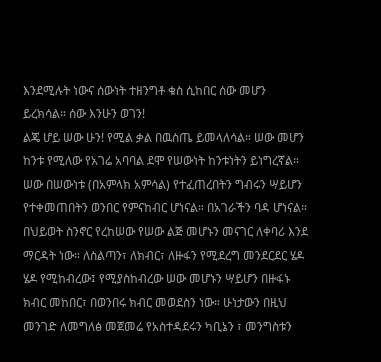እንደሚሉት ነውና ሰውነት ተዘንግቶ ቁስ ሲከበር ሰው መሆን ይረክሳል። ሰው እንሁን ወገን!
ልጄ ሆይ ሠው ሁን! የሚል ቃል በዉስጤ ይመላለሳል። ሠው መሆን ከንቱ የሚለው የአገሬ አባባል ደሞ የሠውነት ከንቱነትን ይነግረኛል። ሠው በሠውነቱ (በአምላክ አምሳል) የተፈጠረበትን ግብሩን ሣይሆን የተቀመጠበትን ወንበር የምናከብር ሆነናል። በአገራችን ባዳ ሆነናል። በህይወት ስንኖር የረከሠው የሠው ልጅ መሆኑን መናገር ለቀባሪ እንደ ማርዳት ነው። ለስልጣን፣ ለክብር፣ ለዙፋን የሚደረግ መንደርደር ሄዶ ሄዶ የሚከብረው፤ የሚያስከብረው ሠው መሆኑን ሣይሆን በዙፋኑ ክብር መከበር፣ በወንበሩ ክብር መወደስን ነው። ሁነታውን በዚህ መንገድ ለመግለፅ መጀመሬ የአስተዳደሩን ካቢኔን ፣ መንግስቱን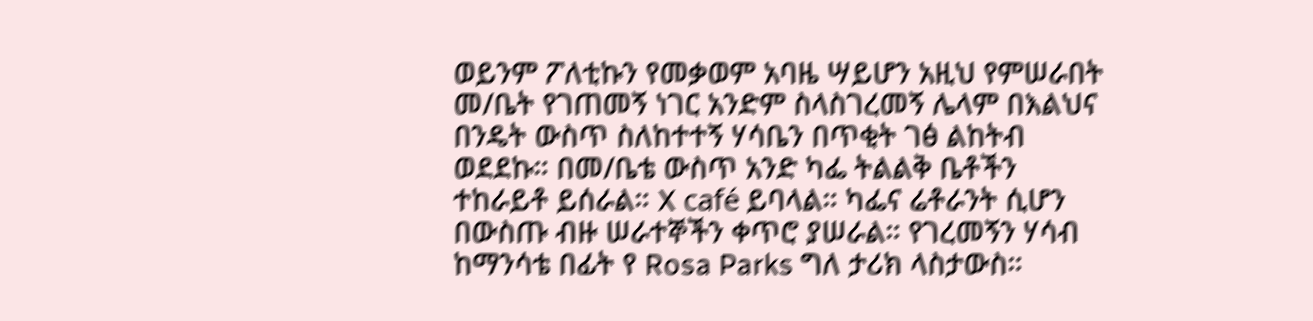ወይንም ፖለቲኩን የመቃወም አባዜ ሣይሆን አዚህ የምሠራበት መ/ቤት የገጠመኝ ነገር አንድም ስላስገረመኝ ሌላም በእልህና በንዴት ውስጥ ስለከተተኝ ሃሳቤን በጥቂት ገፅ ልከትብ ወደደኩ። በመ/ቤቴ ውስጥ አንድ ካፌ ትልልቅ ቤቶችን ተከራይቶ ይሰራል። X café ይባላል። ካፌና ሬቶራንት ሲሆን በውስጡ ብዙ ሠራተኞችን ቀጥሮ ያሠራል። የገረመኝን ሃሳብ ከማንሳቴ በፊት የ Rosa Parks ግለ ታሪክ ላስታውስ።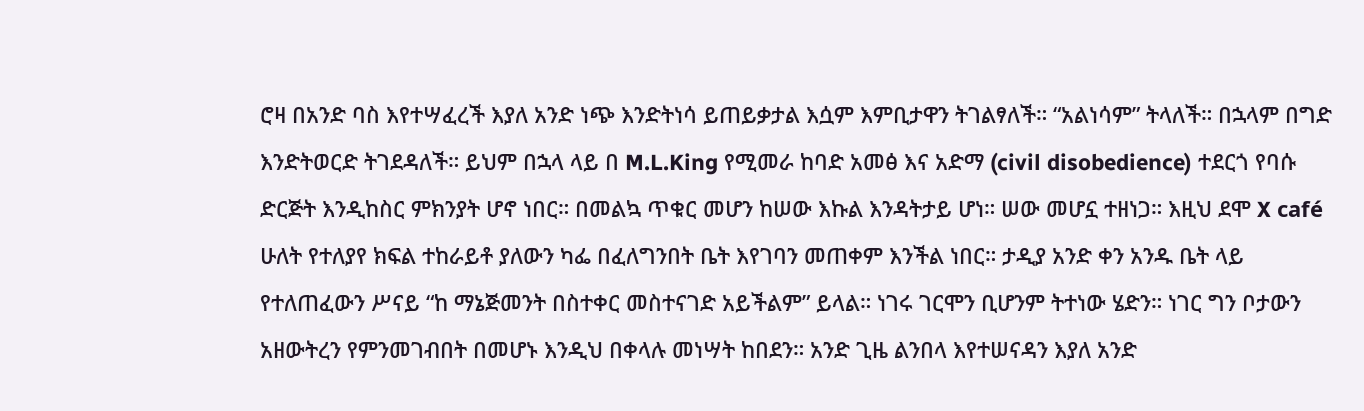ሮዛ በአንድ ባስ እየተሣፈረች እያለ አንድ ነጭ እንድትነሳ ይጠይቃታል እሷም እምቢታዋን ትገልፃለች። “አልነሳም” ትላለች። በኋላም በግድ እንድትወርድ ትገደዳለች። ይህም በኋላ ላይ በ M.L.King የሚመራ ከባድ አመፅ እና አድማ (civil disobedience) ተደርጎ የባሱ ድርጅት እንዲከስር ምክንያት ሆኖ ነበር። በመልኳ ጥቁር መሆን ከሠው እኩል እንዳትታይ ሆነ። ሠው መሆኗ ተዘነጋ። እዚህ ደሞ X café ሁለት የተለያየ ክፍል ተከራይቶ ያለውን ካፌ በፈለግንበት ቤት እየገባን መጠቀም እንችል ነበር። ታዲያ አንድ ቀን አንዱ ቤት ላይ የተለጠፈውን ሥናይ “ከ ማኔጅመንት በስተቀር መስተናገድ አይችልም” ይላል። ነገሩ ገርሞን ቢሆንም ትተነው ሄድን። ነገር ግን ቦታውን አዘውትረን የምንመገብበት በመሆኑ እንዲህ በቀላሉ መነሣት ከበደን። አንድ ጊዜ ልንበላ እየተሠናዳን እያለ አንድ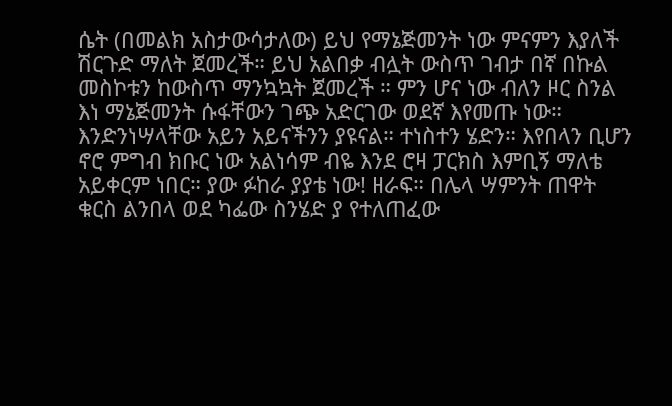ሴት (በመልክ አስታውሳታለው) ይህ የማኔጅመንት ነው ምናምን እያለች ሽርጉድ ማለት ጀመረች። ይህ አልበቃ ብሏት ውስጥ ገብታ በኛ በኩል መስኮቱን ከውስጥ ማንኳኳት ጀመረች ። ምን ሆና ነው ብለን ዞር ስንል እነ ማኔጅመንት ሱፋቸውን ገጭ አድርገው ወደኛ እየመጡ ነው። እንድንነሣላቸው አይን አይናችንን ያዩናል። ተነስተን ሄድን። እየበላን ቢሆን ኖሮ ምግብ ክቡር ነው አልነሳም ብዬ እንደ ሮዛ ፓርክስ እምቢኝ ማለቴ አይቀርም ነበር። ያው ፉከራ ያያቴ ነው! ዘራፍ። በሌላ ሣምንት ጠዋት ቁርስ ልንበላ ወደ ካፌው ስንሄድ ያ የተለጠፈው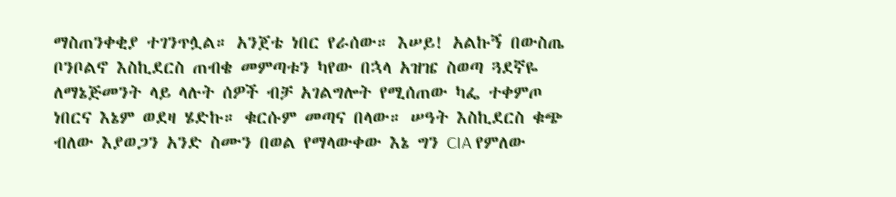ማስጠንቀቂያ ተገንጥሏል። አንጀቴ ነበር የራሰው። እሠይ! አልኩኝ በውስጤ ቦንቦልኖ እስኪደርስ ጠብቄ መምጣቱን ካየው በኋላ አዝዤ ስወጣ ጓደኛዬ ለማኔጅመንት ላይ ላሉት ሰዎች ብቻ አገልግሎት የሚሰጠው ካፌ ተቀምጦ ነበርና እኔም ወደዛ ሄድኩ። ቁርሱም መጣና በላው። ሠዓት እስኪደርስ ቁጭ ብለው እያወጋን አንድ ስሙን በወል የማላውቀው እኔ ግን CIA የምለው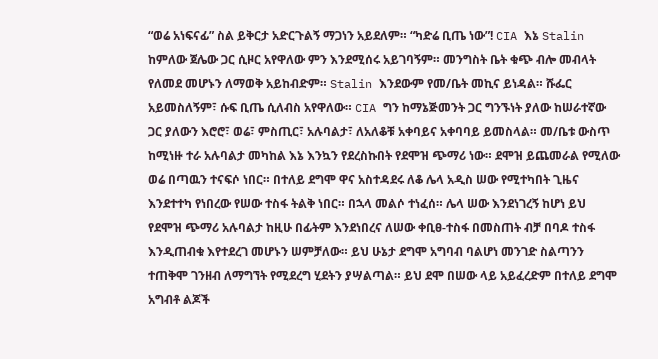“ወሬ አነፍናፊ” ስል ይቅርታ አድርጉልኝ ማጋነን አይደለም። “ካድሬ ቢጤ ነው”! CIA እኔ Stalin ከምለው ጀሌው ጋር ሲዞር አየዋለው ምን እንደሚሰሩ አይገባኝም። መንግስት ቤት ቁጭ ብሎ መብላት የለመደ መሆኑን ለማወቅ አይከብድም። Stalin እንደውም የመ/ቤት መኪና ይነዳል። ሹፌር አይመስለኝም፣ ሱፍ ቢጤ ሲለብስ አየዋለው። CIA ግን ከማኔጅመንት ጋር ግንኙነት ያለው ከሠራተኛው ጋር ያለውን እሮሮ፣ ወሬ፣ ምስጢር፣ አሉባልታ፣ ለአለቆቹ አቀባይና አቀባባይ ይመስላል። መ/ቤቱ ውስጥ ከሚነዙ ተራ አሉባልታ መካከል እኔ እንኳን የደረስኩበት የደሞዝ ጭማሪ ነው። ደሞዝ ይጨመራል የሚለው ወሬ በጣዉን ተናፍሶ ነበር። በተለይ ደግሞ ዋና አስተዳደሩ ለቆ ሌላ አዲስ ሠው የሚተካበት ጊዜና እንደተተካ የነበረው የሠው ተስፋ ትልቅ ነበር። በኋላ መልሶ ተነፈሰ። ሌላ ሠው እንደነገረኝ ከሆነ ይህ የደሞዝ ጭማሪ አሉባልታ ከዚሁ በፊትም እንደነበረና ለሠው ቀቢፀ-ተስፋ በመስጠት ብቻ በባዶ ተስፋ እንዲጠብቁ እየተደረገ መሆኑን ሠምቻለው። ይህ ሁኔታ ደግሞ አግባብ ባልሆነ መንገድ ስልጣንን ተጠቅሞ ገንዘብ ለማግኘት የሚደረግ ሂደትን ያሣልጣል። ይህ ደሞ በሠው ላይ አይፈረድም በተለይ ደግሞ አግብቶ ልጆች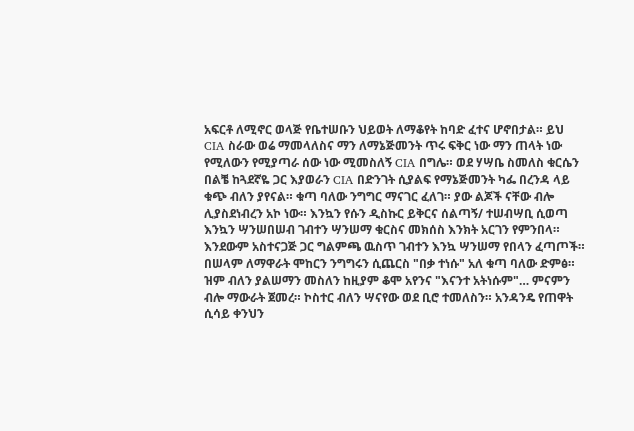አፍርቶ ለሚኖር ወላጅ የቤተሠቡን ህይወት ለማቆየት ከባድ ፈተና ሆኖበታል። ይህ CIA ስራው ወሬ ማመላለስና ማን ለማኔጅመንት ጥሩ ፍቅር ነው ማን ጠላት ነው የሚለውን የሚያጣራ ሰው ነው ሚመስለኝ CIA በግሌ። ወደ ሃሣቤ ስመለስ ቁርሴን በልቼ ከጓደኛዬ ጋር እያወራን CIA በድንገት ሲያልፍ የማኔጅመንት ካፌ በረንዳ ላይ ቁጭ ብለን ያየናል። ቁጣ ባለው ንግግር ማናገር ፈለገ። ያው ልጆች ናቸው ብሎ ሊያስደነብረን አኮ ነው። እንኳን የሱን ዲስኩር ይቅርና ሰልጣኝ/ ተሠብሣቢ ሲወጣ እንኳን ሣንሠበሠብ ገብተን ሣንሠማ ቁርስና መክሰስ እንክት አርገን የምንበላ። እንደውም አስተናጋጅ ጋር ግልምጫ ዉስጥ ገብተን እንኳ ሣንሠማ የበላን ፈጣጦች። በሠላም ለማዋራት ሞከርን ንግግሩን ሲጨርስ "በቃ ተነሱ" አለ ቁጣ ባለው ድምፅ። ዝም ብለን ያልሠማን መስለን ከዚያም ቆሞ አየንና "እናንተ አትነሱም"… ምናምን ብሎ ማውራት ጀመረ። ኮስተር ብለን ሣናየው ወደ ቢሮ ተመለስን። አንዳንዴ የጠዋት ሲሳይ ቀንህን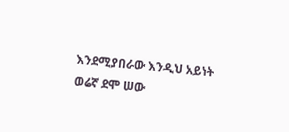እንደሚያበራው እንዲህ አይነት ወሬኛ ደሞ ሠው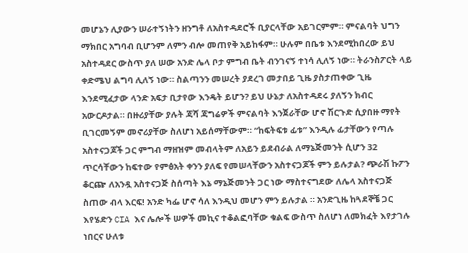መሆኔን ሊያውን ሠራተኝነትን ዘንግቶ ለአስተዳደሮች ቢያርላቸው አይገርምም። ምናልባት ህግን ማክበር አግባብ ቢሆንም ለምን ብሎ መጠየቅ አይከፋም። ሁሉም በቤቱ እንደሚከበረው ይህ አስተዳደር ውስጥ ያለ ሠው አንድ ሌላ ቦታ ምግብ ቤት ብንገናኝ ተነሳ ሊለኝ ነው። ትራንስፖርት ላይ ቀድሜህ ልግባ ሊለኝ ነው። ስልጣንን መሠረት ያደረገ መታበይ ጊዜ ያስታጠቀው ጊዜ እንደሚፈታው ላንድ አፍታ ቢታየው እንዴት ይሆን? ይህ ሁኔታ ለአስተዳደሩ ያለኝን ክብር አውርዶታል። በዙሪያቸው ያሉት ጃሻ ጃግሬዎች ምናልባት እንጀራቸው ሆኖ ሽርጉድ ሲያበዙ ማየት ቢገርመኝም መኖሪያቸው ስለሆነ አይሰማቸውም። “ከፍትፍቱ ፊቱ” እንዲሉ ፊታቸውን የጣሉ አስተናጋጆች ጋር ምግብ ማዘዝም መብላትም ለአይን ይደብራል ለማኔጅመንት ሲሆን 32 ጥርሳቸውን ከፍተው የምፅአት ቀንን ያለፍ የመሠላቸውን አስተናጋጆች ምን ይሉታል? ጭራሽ ኩፖን ቆርጬ ለአንዷ አስተናጋጅ ስሰጣት እኔ ማኔጅመንት ጋር ነው ማስተናግደው ለሌላ አስተናጋጅ ስጠው ብላ እርፍ! አንድ ካፌ ሆኖ ሳለ እንዲህ መሆን ምን ይሉታል ። አንድጊዜ ከጓደኞቼ ጋር እየሄድን CIA እና ሌሎች ሠዎች መኪና ተቆልፎባቸው ቁልፍ ውስጥ ስለሆነ ለመክፈት እየታገሉ ነበርና ሁለቱ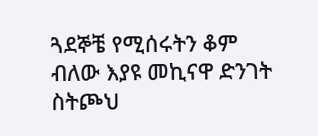ጓደኞቼ የሚሰሩትን ቆም ብለው እያዩ መኪናዋ ድንገት ስትጮህ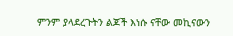ምንም ያላደረጉትን ልጆች እነሱ ናቸው መኪናውን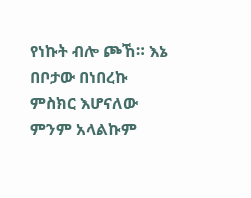የነኩት ብሎ ጮኸ። እኔ በቦታው በነበረኩ ምስክር እሆናለው ምንም አላልኩም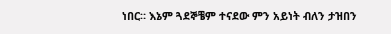ነበር። እኔም ጓደኞቼም ተናደው ምን አይነት ብለን ታዝበን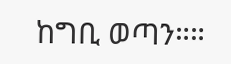ከግቢ ወጣን።።